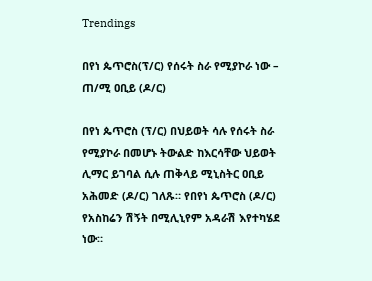Trendings

በየነ ጴጥሮስ(ፕ/ር) የሰሩት ስራ የሚያኮራ ነው – ጠ/ሚ ዐቢይ (ዶ/ር)

በየነ ጴጥሮስ (ፕ/ር) በህይወት ሳሉ የሰሩት ስራ የሚያኮራ በመሆኑ ትውልድ ከእርሳቸው ህይወት ሊማር ይገባል ሲሉ ጠቅላይ ሚኒስትር ዐቢይ አሕመድ (ዶ/ር) ገለጹ። የበየነ ጴጥሮስ (ዶ/ር) የአስከሬን ሽኝት በሚሊኒየም አዳራሽ እየተካሄደ ነው።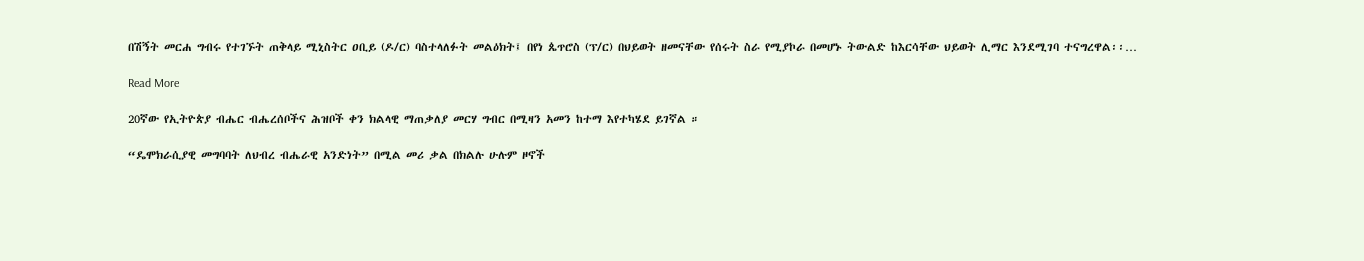በሽኝት መርሐ ግብሩ የተገኙት ጠቅላይ ሚኒስትር ዐቢይ (ዶ/ር) ባስተላለፉት መልዕክት፤ በየነ ጴጥሮስ (ፕ/ር) በህይወት ዘመናቸው የሰሩት ስራ የሚያኮራ በመሆኑ ትውልድ ከእርሳቸው ህይወት ሊማር እንደሚገባ ተናግረዋል፡፡…

Read More

20ኛው የኢትዮጵያ ብሔር ብሔረሰቦችና ሕዝቦች ቀን ክልላዊ ማጠቃለያ መርሃ ግብር በሚዛን አመን ከተማ እየተካሄደ ይገኛል ።

“ዴሞክራሲያዊ መግባባት ለህብረ ብሔራዊ አንድነት” በሚል መሪ ቃል በክልሉ ሁሉም ዞኖች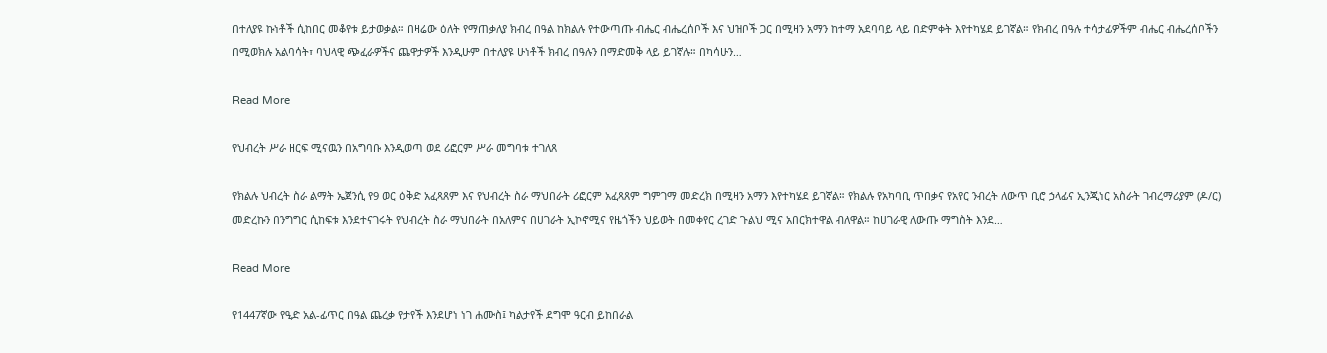በተለያዩ ኩነቶች ሲከበር መቆየቱ ይታወቃል። በዛሬው ዕለት የማጠቃለያ ክብረ በዓል ከክልሉ የተውጣጡ ብሔር ብሔረሰቦች እና ህዝቦች ጋር በሚዛን አማን ከተማ አደባባይ ላይ በድምቀት እየተካሄደ ይገኛል። የክብረ በዓሉ ተሳታፊዎችም ብሔር ብሔረሰቦችን በሚወክሉ አልባሳት፣ ባህላዊ ጭፈራዎችና ጨዋታዎች እንዲሁም በተለያዩ ሁነቶች ክብረ በዓሉን በማድመቅ ላይ ይገኛሉ። በካሳሁን…

Read More

የህብረት ሥራ ዘርፍ ሚናዉን በአግባቡ እንዲወጣ ወደ ሪፎርም ሥራ መግባቱ ተገለጸ

የክልሉ ህብረት ስራ ልማት ኤጀንሲ የ9 ወር ዕቅድ አፈጻጸም እና የህብረት ስራ ማህበራት ሪፎርም አፈጻጸም ግምገማ መድረክ በሚዛን አማን እየተካሄደ ይገኛል። የክልሉ የአካባቢ ጥበቃና የአየር ንብረት ለውጥ ቢሮ ኃላፊና ኢንጂነር አስራት ገብረማሪያም (ዶ/ር) መድረኩን በንግግር ሲከፍቱ እንደተናገሩት የህብረት ስራ ማህበራት በአለምና በሀገራት ኢኮኖሚና የዜጎችን ህይወት በመቀየር ረገድ ጉልህ ሚና አበርክተዋል ብለዋል። ከሀገራዊ ለውጡ ማግስት እንደ…

Read More

የ1447ኛው የዒድ አል-ፊጥር በዓል ጨረቃ የታየች እንደሆነ ነገ ሐሙስ፤ ካልታየች ደግሞ ዓርብ ይከበራል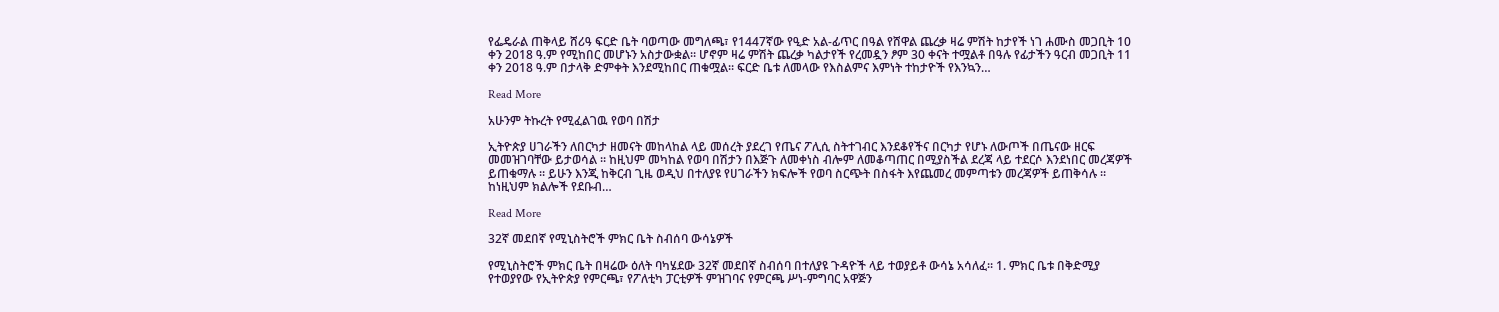የፌዴራል ጠቅላይ ሸሪዓ ፍርድ ቤት ባወጣው መግለጫ፣ የ1447ኛው የዒድ አል-ፊጥር በዓል የሸዋል ጨረቃ ዛሬ ምሽት ከታየች ነገ ሐሙስ መጋቢት 10 ቀን 2018 ዓ.ም የሚከበር መሆኑን አስታውቋል። ሆኖም ዛሬ ምሽት ጨረቃ ካልታየች የረመዷን ፆም 30 ቀናት ተሟልቶ በዓሉ የፊታችን ዓርብ መጋቢት 11 ቀን 2018 ዓ.ም በታላቅ ድምቀት እንደሚከበር ጠቁሟል። ፍርድ ቤቱ ለመላው የእስልምና እምነት ተከታዮች የእንኳን…

Read More

አሁንም ትኩረት የሚፈልገዉ የወባ በሽታ

ኢትዮጵያ ሀገራችን ለበርካታ ዘመናት መከላከል ላይ መሰረት ያደረገ የጤና ፖሊሲ ስትተገብር እንደቆየችና በርካታ የሆኑ ለውጦች በጤናው ዘርፍ መመዝገባቸው ይታወሳል ። ከዚህም መካከል የወባ በሽታን በእጅጉ ለመቀነስ ብሎም ለመቆጣጠር በሚያስችል ደረጃ ላይ ተደርሶ እንደነበር መረጃዎች ይጠቁማሉ ። ይሁን እንጂ ከቅርብ ጊዜ ወዲህ በተለያዩ የሀገራችን ክፍሎች የወባ ስርጭት በስፋት እየጨመረ መምጣቱን መረጃዎች ይጠቅሳሉ ። ከነዚህም ክልሎች የደቡብ…

Read More

32ኛ መደበኛ የሚኒስትሮች ምክር ቤት ስብሰባ ውሳኔዎች

የሚኒስትሮች ምክር ቤት በዛሬው ዕለት ባካሄደው 32ኛ መደበኛ ስብሰባ በተለያዩ ጉዳዮች ላይ ተወያይቶ ውሳኔ አሳለፈ፡፡ 1. ምክር ቤቱ በቅድሚያ የተወያየው የኢትዮጵያ የምርጫ፣ የፖለቲካ ፓርቲዎች ምዝገባና የምርጫ ሥነ-ምግባር አዋጅን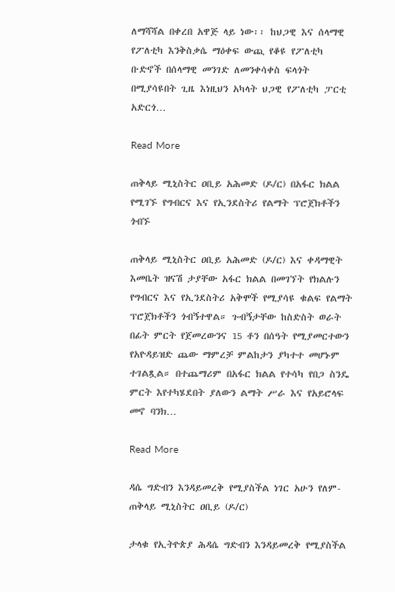ለማሻሻል በቀረበ አዋጅ ላይ ነው፡፡ ከህጋዊ እና ሰላማዊ የፖለቲካ እንቅስቃሴ ማዕቀፍ ውጪ የቆዩ የፖለቲካ ቡድኖች በሰላማዊ መንገድ ለመንቀሳቀስ ፍላጎት በሚያሳዩበት ጊዜ እነዚህን አካላት ህጋዊ የፖለቲካ ፓርቲ አድርጎ…

Read More

ጠቅላይ ሚኒስትር ዐቢይ አሕመድ (ዶ/ር) በአፋር ክልል የሚገኙ የግብርና እና የኢንደስትሪ የልማት ፕሮጀክቶችን ጎብኙ

ጠቅላይ ሚኒስትር ዐቢይ አሕመድ (ዶ/ር) እና ቀዳማዊት እመቤት ዝናሽ ታያቸው አፋር ክልል በመገኘት የክልሉን የግብርና እና የኢንደስትሪ አቅሞች የሚያሳዩ ቁልፍ የልማት ፕሮጀክቶችን ጎብኝተዋል። ጉብኝታቸው ከስድስት ወራት በፊት ምርት የጀመረውንና 15 ቶን በሰዓት የሚያመርተውን የአዮዳይዝድ ጨው ማምረቻ ምልከታን ያካተተ መሆኑም ተገልጿል። በተጨማሪም በአፋር ክልል የተሳካ የበጋ ስንዴ ምርት እየተካሄደበት ያለውን ልማት ሥራ እና የአይሮላፍ መኖ ባንክ…

Read More

ዳሴ ግድብን እንዳይመረቅ የሚያስችል ነገር አሁን የለም- ጠቅላይ ሚኒስትር ዐቢይ (ዶ/ር)

ታላቁ የኢትዮጵያ ሕዳሴ ግድብን እንዳይመረቅ የሚያስችል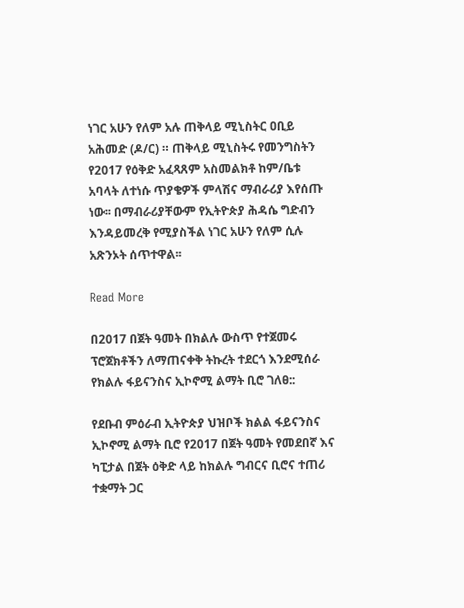ነገር አሁን የለም አሉ ጠቅላይ ሚኒስትር ዐቢይ አሕመድ (ዶ/ር) ። ጠቅላይ ሚኒስትሩ የመንግስትን የ2017 የዕቅድ አፈጻጸም አስመልክቶ ከም/ቤቱ አባላት ለተነሱ ጥያቄዎች ምላሽና ማብራሪያ እየሰጡ ነው፡፡ በማብራሪያቸውም የኢትዮጵያ ሕዳሴ ግድብን እንዳይመረቅ የሚያስችል ነገር አሁን የለም ሲሉ አጽንኦት ሰጥተዋል፡፡

Read More

በ2017 በጀት ዓመት በክልሉ ውስጥ የተጀመሩ ፕሮጀክቶችን ለማጠናቀቅ ትኩረት ተደርጎ እንደሚሰራ የክልሉ ፋይናንስና ኢኮኖሚ ልማት ቢሮ ገለፀ::

የደቡብ ምዕራብ ኢትዮጵያ ህዝቦች ክልል ፋይናንስና ኢኮኖሚ ልማት ቢሮ የ2017 በጀት ዓመት የመደበኛ እና ካፒታል በጀት ዕቅድ ላይ ከክልሉ ግብርና ቢሮና ተጠሪ ተቋማት ጋር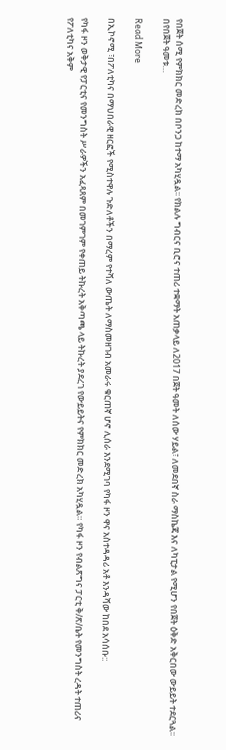የበጀት ሰሚ የምክክር መድረክ በቦንጋ ከተማ አካሂዷል፡፡ የክልሉ ግብርና ቢሮና ተጠሪ ተቋማት አጠቃላይ ለ2017 በጀት ዓመት ለሰው ሃይል፣ ለመደበኛ ስራ ማስኬጃ እና ለካፒታል የሚሆን የበጀት ዕቅድ አቅርበው ውይይት ተደርጓል፡፡ በየበጀት ዓመቱ…

Read More

በኢኮኖሚ ፣በፖለቲካና በማህበራዊ ዘርፎች የሚስተዋሉ ጉድለቶችን በማረም የተሻለ ውጤት ለማስመዘገብ አመራሩ ቁርጠኛ ሆኖ ሊሰራ እንደሚገባ የካፋ ዞን ዋና አስተዳዳሪ አቶ እንዳሻው ከበደ አሳሰቡ::

የካፋ ዞን ወቅታዊ የፓርቲና የመንግስት ሥራዎችን አፈጻጸም በመገምገም የቀጠይ ትኩረት አቅጣጫ ላይ ትኩረት ያደረገ የውይይትና የምክክር መድረክ አካሂዷል። የካፋ ዞን የብልጽግና ፓርቲ ቅ/ጽ/ቤት የመንግስት ረዳት ተጠሪና የፖለቲካና አቅም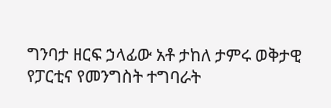ግንባታ ዘርፍ ኃላፊው አቶ ታከለ ታምሩ ወቅታዊ የፓርቲና የመንግስት ተግባራት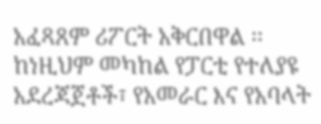አፈጻጸም ሪፖርት አቅርበዋል ፡፡ ከነዚህም መካከል የፓርቲ የተለያዩ አደረጃጀቶች፣ የአመራር እና የአባላት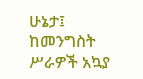ሁኔታ፤ ከመንግስት ሥራዎች አኳያ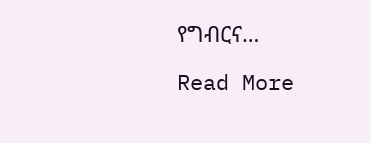የግብርና…

Read More